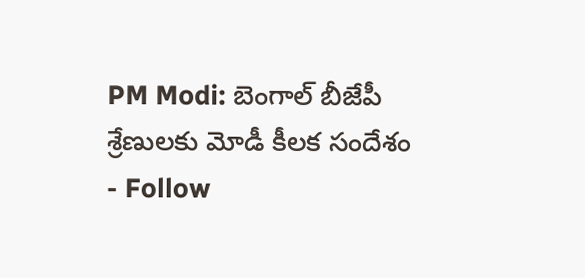PM Modi: బెంగాల్ బీజేపీ శ్రేణులకు మోడీ కీలక సందేశం
- Follow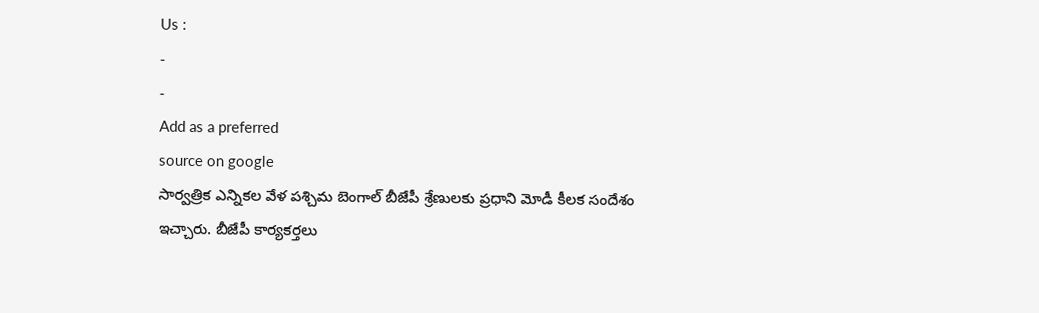Us :
-
-
Add as a preferred
source on google
సార్వత్రిక ఎన్నికల వేళ పశ్చిమ బెంగాల్ బీజేపీ శ్రేణులకు ప్రధాని మోడీ కీలక సందేశం ఇచ్చారు. బీజేపీ కార్యకర్తలు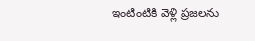ఇంటింటికి వెళ్లి ప్రజలను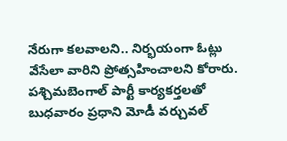నేరుగా కలవాలని.. నిర్భయంగా ఓట్లు వేసేలా వారిని ప్రోత్సహించాలని కోరారు. పశ్చిమబెంగాల్ పార్టీ కార్యకర్తలతో బుధవారం ప్రధాని మోడీ వర్చువల్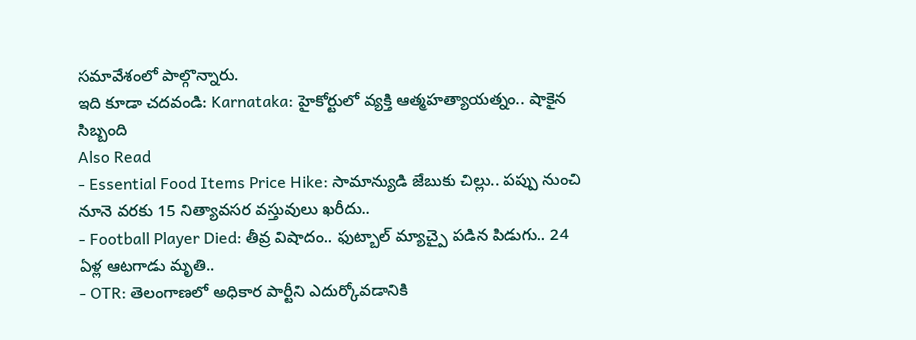సమావేశంలో పాల్గొన్నారు.
ఇది కూడా చదవండి: Karnataka: హైకోర్టులో వ్యక్తి ఆత్మహత్యాయత్నం.. షాకైన సిబ్బంది
Also Read
- Essential Food Items Price Hike: సామాన్యుడి జేబుకు చిల్లు.. పప్పు నుంచి నూనె వరకు 15 నిత్యావసర వస్తువులు ఖరీదు..
- Football Player Died: తీవ్ర విషాదం.. ఫుట్బాల్ మ్యాచ్పై పడిన పిడుగు.. 24 ఏళ్ల ఆటగాడు మృతి..
- OTR: తెలంగాణలో అధికార పార్టీని ఎదుర్కోవడానికి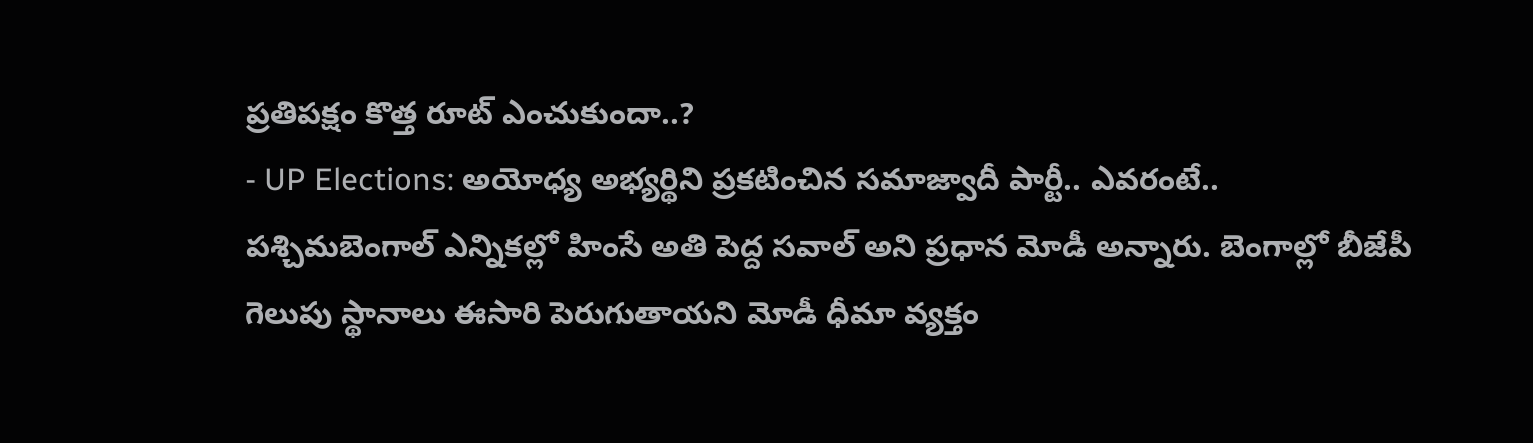ప్రతిపక్షం కొత్త రూట్ ఎంచుకుందా..?
- UP Elections: అయోధ్య అభ్యర్థిని ప్రకటించిన సమాజ్వాదీ పార్టీ.. ఎవరంటే..
పశ్చిమబెంగాల్ ఎన్నికల్లో హింసే అతి పెద్ద సవాల్ అని ప్రధాన మోడీ అన్నారు. బెంగాల్లో బీజేపీ గెలుపు స్థానాలు ఈసారి పెరుగుతాయని మోడీ ధీమా వ్యక్తం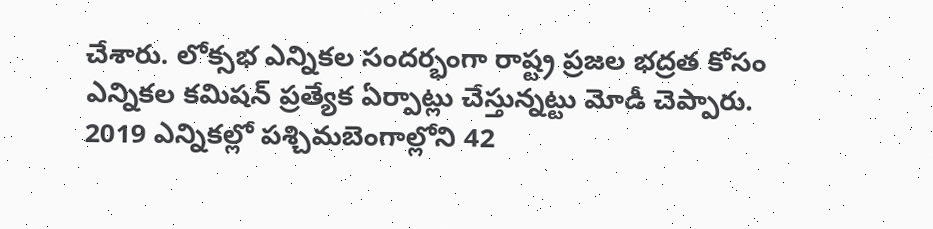చేశారు. లోక్సభ ఎన్నికల సందర్భంగా రాష్ట్ర ప్రజల భద్రత కోసం ఎన్నికల కమిషన్ ప్రత్యేక ఏర్పాట్లు చేస్తున్నట్టు మోడీ చెప్పారు. 2019 ఎన్నికల్లో పశ్చిమబెంగాల్లోని 42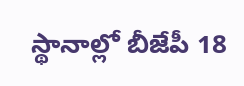స్థానాల్లో బీజేపీ 18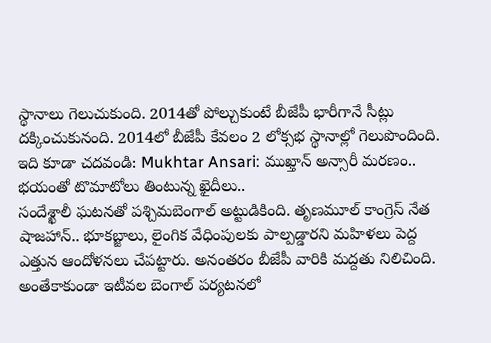స్థానాలు గెలుచుకుంది. 2014తో పోల్చుకుంటే బీజేపీ భారీగానే సీట్లు దక్కించుకునంది. 2014లో బీజేపీ కేవలం 2 లోక్సభ స్థానాల్లో గెలుపొందింది.
ఇది కూడా చదవండి: Mukhtar Ansari: ముఖ్తాన్ అన్సారీ మరణం.. భయంతో టొమాటోలు తింటున్న ఖైదీలు..
సందేశ్ఖాలీ ఘటనతో పశ్చిమబెంగాల్ అట్టుడికింది. తృణమూల్ కాంగ్రెస్ నేత షాజహాన్.. భూకబ్జాలు, లైంగిక వేధింపులకు పాల్పడ్డారని మహిళలు పెద్ద ఎత్తున ఆందోళనలు చేపట్టారు. అనంతరం బీజేపీ వారికి మద్దతు నిలిచింది. అంతేకాకుండా ఇటీవల బెంగాల్ పర్యటనలో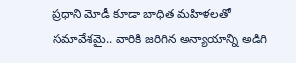ప్రధాని మోడీ కూడా బాధిత మహిళలతో సమావేశమై.. వారికి జరిగిన అన్యాయాన్ని అడిగి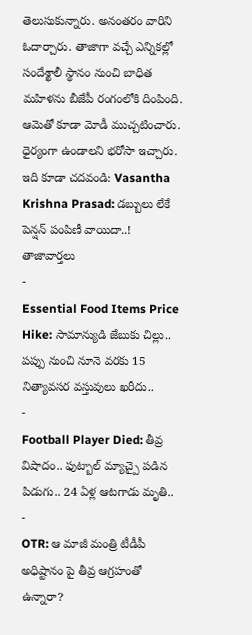తెలుసుకున్నారు. అనంతరం వారిని ఓదార్చారు. తాజాగా వచ్చే ఎన్నికల్లో సందేశ్ఖాలీ స్థానం నుంచి బాధిత మహిళను బీజేపీ రంగంలోకి దింపింది. ఆమెతో కూడా మోడీ ముచ్చటించారు. ధైర్యంగా ఉండాలని భరోసా ఇచ్చారు.
ఇది కూడా చదవండి: Vasantha Krishna Prasad: డబ్బులు లేకే పెన్షన్ పంపిణీ వాయిదా..!
తాజావార్తలు
-
Essential Food Items Price Hike: సామాన్యుడి జేబుకు చిల్లు.. పప్పు నుంచి నూనె వరకు 15 నిత్యావసర వస్తువులు ఖరీదు..
-
Football Player Died: తీవ్ర విషాదం.. ఫుట్బాల్ మ్యాచ్పై పడిన పిడుగు.. 24 ఏళ్ల ఆటగాడు మృతి..
-
OTR: ఆ మాజీ మంత్రి టీడీపీ అధిష్టానం పై తీవ్ర ఆగ్రహంతో ఉన్నారా?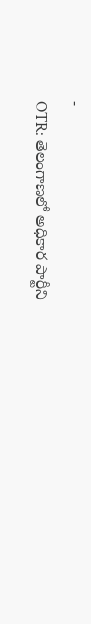-
OTR: తెలంగాణలో అధికార పార్టీని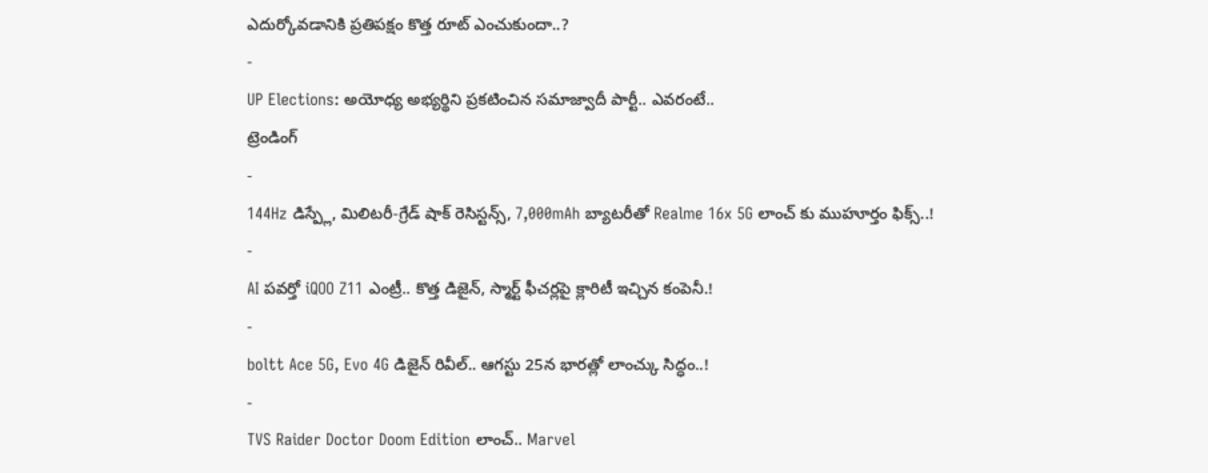ఎదుర్కోవడానికి ప్రతిపక్షం కొత్త రూట్ ఎంచుకుందా..?
-
UP Elections: అయోధ్య అభ్యర్థిని ప్రకటించిన సమాజ్వాదీ పార్టీ.. ఎవరంటే..
ట్రెండింగ్
-
144Hz డిస్ప్లే, మిలిటరీ-గ్రేడ్ షాక్ రెసిస్టన్స్, 7,000mAh బ్యాటరీతో Realme 16x 5G లాంచ్ కు ముహూర్తం ఫిక్స్..!
-
AI పవర్తో iQOO Z11 ఎంట్రీ.. కొత్త డిజైన్, స్మార్ట్ ఫీచర్లపై క్లారిటీ ఇచ్చిన కంపెనీ.!
-
boltt Ace 5G, Evo 4G డిజైన్ రివీల్.. ఆగస్టు 25న భారత్లో లాంచ్కు సిద్ధం..!
-
TVS Raider Doctor Doom Edition లాంచ్.. Marvel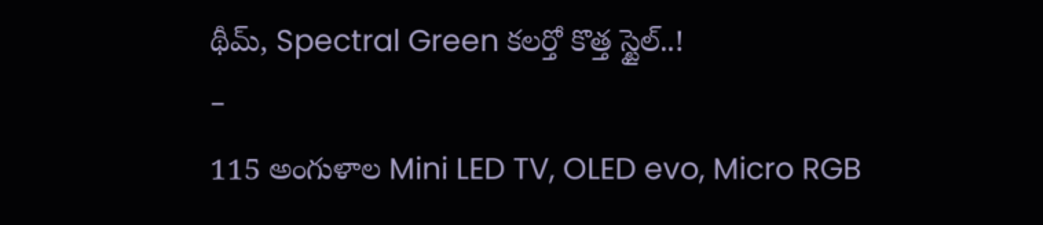థీమ్, Spectral Green కలర్తో కొత్త స్టైల్..!
-
115 అంగుళాల Mini LED TV, OLED evo, Micro RGB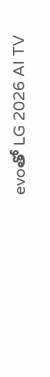evoతో LG 2026 AI TV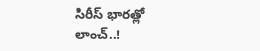సిరీస్ భారత్లో లాంచ్..!